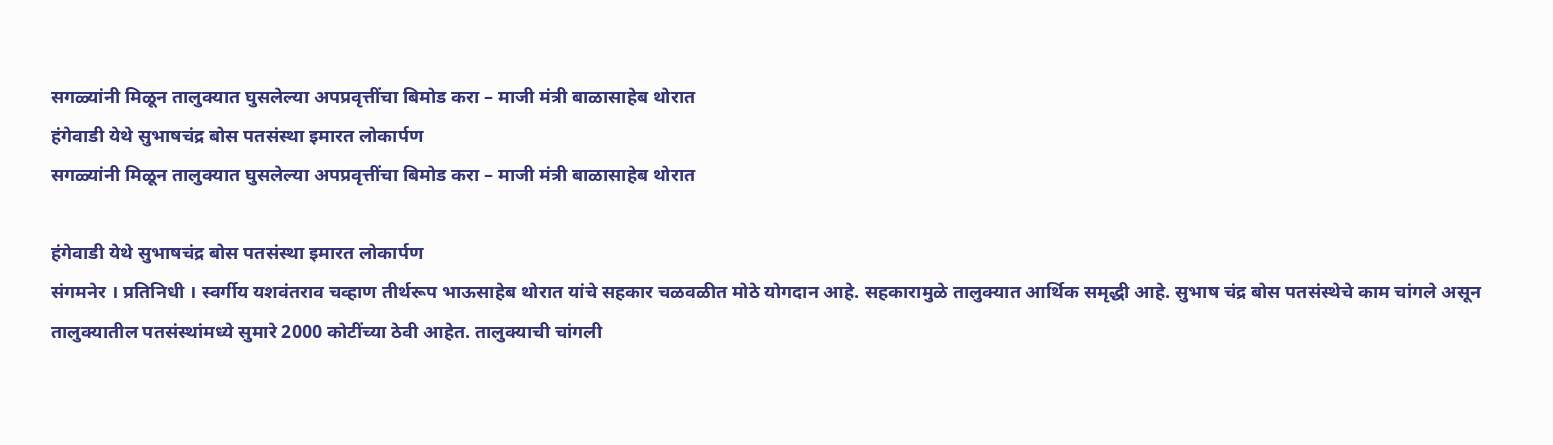सगळ्यांनी मिळून तालुक्यात घुसलेल्या अपप्रवृत्तींचा बिमोड करा – माजी मंत्री बाळासाहेब थोरात
हंगेवाडी येथे सुभाषचंद्र बोस पतसंस्था इमारत लोकार्पण
सगळ्यांनी मिळून तालुक्यात घुसलेल्या अपप्रवृत्तींचा बिमोड करा – माजी मंत्री बाळासाहेब थोरात

हंगेवाडी येथे सुभाषचंद्र बोस पतसंस्था इमारत लोकार्पण
संगमनेर । प्रतिनिधी । स्वर्गीय यशवंतराव चव्हाण तीर्थरूप भाऊसाहेब थोरात यांचे सहकार चळवळीत मोठे योगदान आहे. सहकारामुळे तालुक्यात आर्थिक समृद्धी आहे. सुभाष चंद्र बोस पतसंस्थेचे काम चांगले असून तालुक्यातील पतसंस्थांमध्ये सुमारे 2000 कोटींच्या ठेवी आहेत. तालुक्याची चांगली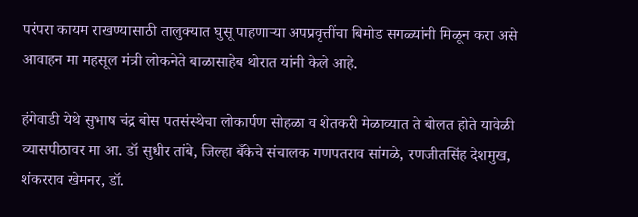परंपरा कायम राखण्यासाठी तालुक्यात घुसू पाहणाऱ्या अपप्रवृत्तींचा बिमोड सगळ्यांनी मिळून करा असे आवाहन मा महसूल मंत्री लोकनेते बाळासाहेब थोरात यांनी केले आहे.

हंगेवाडी येथे सुभाष चंद्र बोस पतसंस्थेचा लोकार्पण सोहळा व शेतकरी मेळाव्यात ते बोलत होते यावेळी व्यासपीठावर मा आ. डॉ सुधीर तांबे, जिल्हा बँकेचे संचालक गणपतराव सांगळे, रणजीतसिंह देशमुख, शंकरराव खेमनर, डॉ.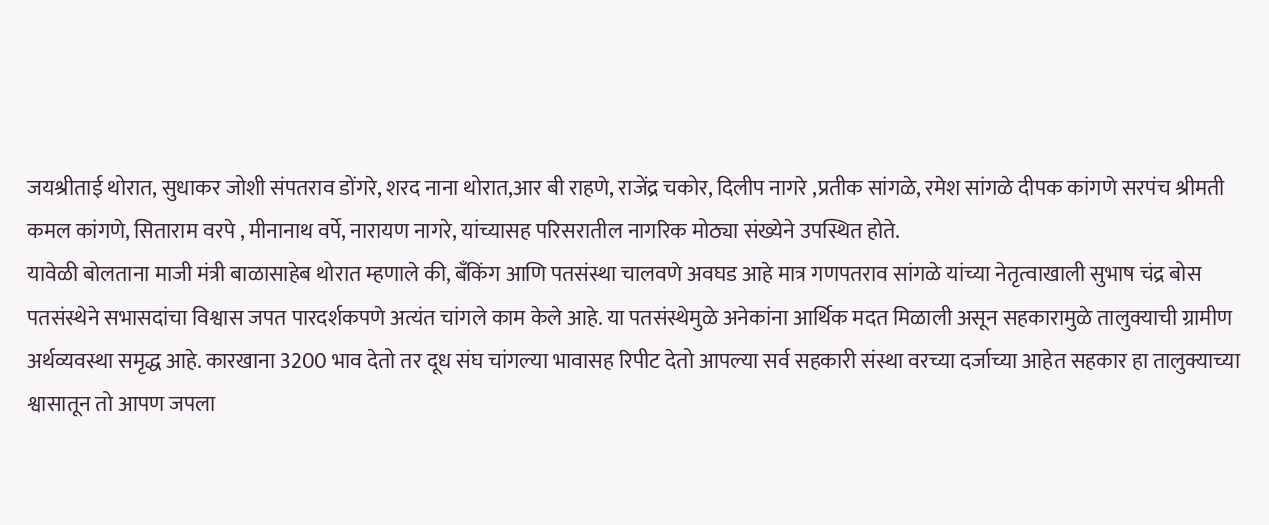जयश्रीताई थोरात, सुधाकर जोशी संपतराव डोंगरे, शरद नाना थोरात,आर बी राहणे, राजेंद्र चकोर, दिलीप नागरे ,प्रतीक सांगळे, रमेश सांगळे दीपक कांगणे सरपंच श्रीमती कमल कांगणे, सिताराम वरपे , मीनानाथ वर्पे, नारायण नागरे, यांच्यासह परिसरातील नागरिक मोठ्या संख्येने उपस्थित होते.
यावेळी बोलताना माजी मंत्री बाळासाहेब थोरात म्हणाले की, बँकिंग आणि पतसंस्था चालवणे अवघड आहे मात्र गणपतराव सांगळे यांच्या नेतृत्वाखाली सुभाष चंद्र बोस पतसंस्थेने सभासदांचा विश्वास जपत पारदर्शकपणे अत्यंत चांगले काम केले आहे. या पतसंस्थेमुळे अनेकांना आर्थिक मदत मिळाली असून सहकारामुळे तालुक्याची ग्रामीण अर्थव्यवस्था समृद्ध आहे. कारखाना 3200 भाव देतो तर दूध संघ चांगल्या भावासह रिपीट देतो आपल्या सर्व सहकारी संस्था वरच्या दर्जाच्या आहेत सहकार हा तालुक्याच्या श्वासातून तो आपण जपला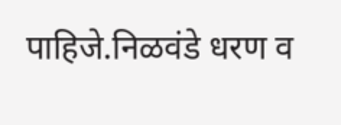पाहिजे.निळवंडे धरण व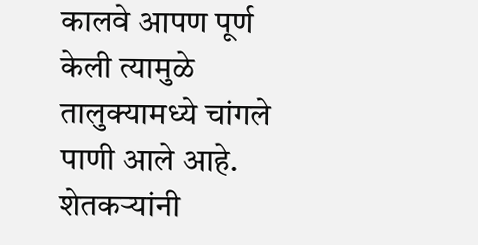कालवे आपण पूर्ण केली त्यामुळे तालुक्यामध्ये चांगले पाणी आले आहे. शेतकऱ्यांनी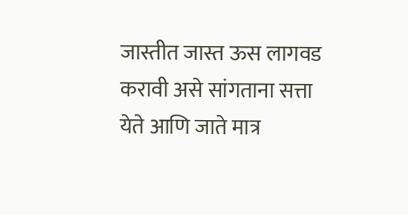जास्तीत जास्त ऊस लागवड करावी असे सांगताना सत्ता येते आणि जाते मात्र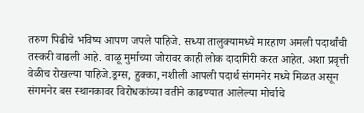तरुण पिढीचे भविष्य आपण जपले पाहिजे. सध्या तालुक्यामध्ये मारहाण अमली पदार्थांची तस्करी वाढली आहे. वाळू मुर्माच्या जोरावर काही लोक दादागिरी करत आहेत. अशा प्रवृत्ती वेळीच रोखल्या पाहिजे.ड्रग्स, हुक्का, नशीली आपली पदार्थ संगमनेर मध्ये मिळत असून संगमनेर बस स्थानकावर विरोधकांच्या वतीने काढण्यात आलेल्या मोर्चाचे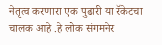नेतृत्व करणारा एक पुढारी या रॅकेटचा चालक आहे .हे लोक संगमनेर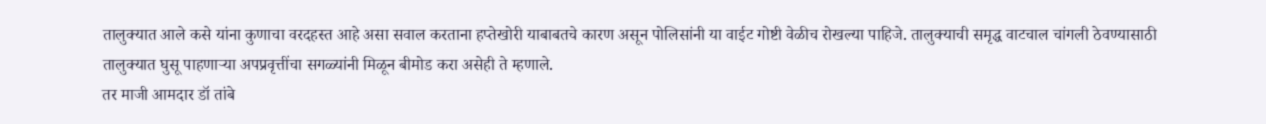तालुक्यात आले कसे यांना कुणाचा वरदहस्त आहे असा सवाल करताना हप्तेखोरी याबाबतचे कारण असून पोलिसांनी या वाईट गोष्टी वेळीच रोखल्या पाहिजे. तालुक्याची समृद्ध वाटचाल चांगली ठेवण्यासाठी तालुक्यात घुसू पाहणाऱ्या अपप्रवृत्तींचा सगळ्यांनी मिळून बीमोड करा असेही ते म्हणाले.
तर माजी आमदार डॉ तांबे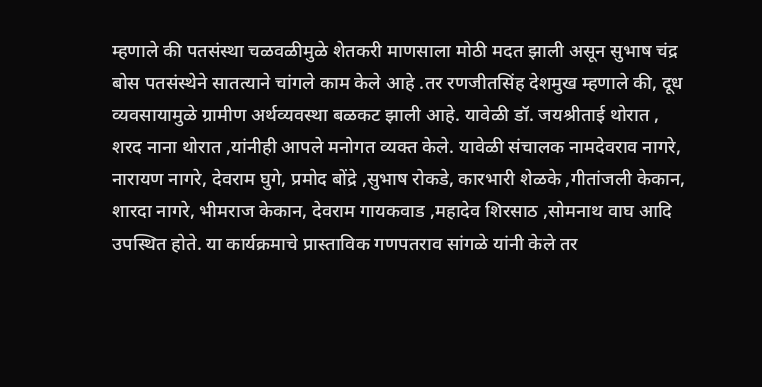म्हणाले की पतसंस्था चळवळीमुळे शेतकरी माणसाला मोठी मदत झाली असून सुभाष चंद्र बोस पतसंस्थेने सातत्याने चांगले काम केले आहे .तर रणजीतसिंह देशमुख म्हणाले की, दूध व्यवसायामुळे ग्रामीण अर्थव्यवस्था बळकट झाली आहे. यावेळी डॉ. जयश्रीताई थोरात , शरद नाना थोरात ,यांनीही आपले मनोगत व्यक्त केले. यावेळी संचालक नामदेवराव नागरे, नारायण नागरे, देवराम घुगे, प्रमोद बोंद्रे ,सुभाष रोकडे, कारभारी शेळके ,गीतांजली केकान, शारदा नागरे, भीमराज केकान, देवराम गायकवाड ,महादेव शिरसाठ ,सोमनाथ वाघ आदि उपस्थित होते. या कार्यक्रमाचे प्रास्ताविक गणपतराव सांगळे यांनी केले तर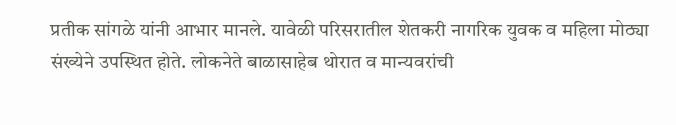प्रतीक सांगळे यांनी आभार मानले. यावेळी परिसरातील शेतकरी नागरिक युवक व महिला मोठ्या संख्येने उपस्थित होते. लोकनेते बाळासाहेब थोरात व मान्यवरांची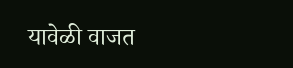यावेळी वाजत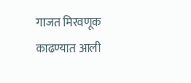गाजत मिरवणूक काढण्यात आली